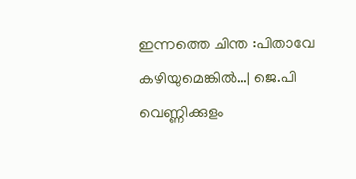ഇന്നത്തെ ചിന്ത :പിതാവേ കഴിയുമെങ്കിൽ…| ജെ.പി വെണ്ണിക്കുളം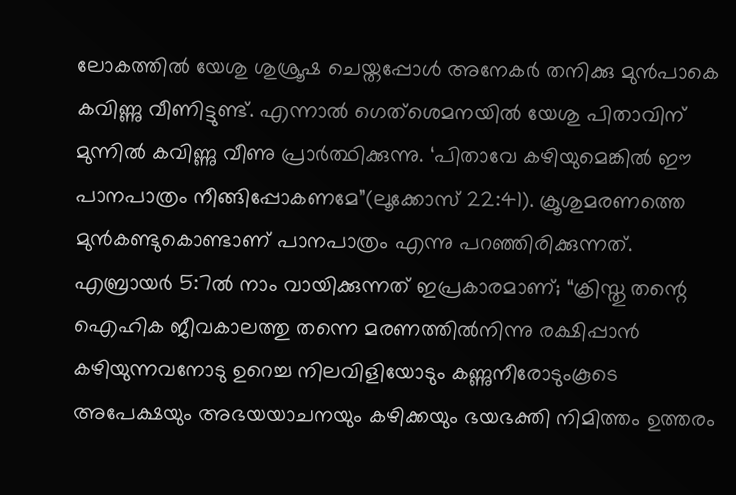ലോകത്തിൽ യേശു ശുശ്രൂഷ ചെയ്തപ്പോൾ അനേകർ തനിക്കു മുൻപാകെ കവിണ്ണു വീണിട്ടുണ്ട്. എന്നാൽ ഗെത്ശെമനയിൽ യേശു പിതാവിന് മുന്നിൽ കവിണ്ണു വീണു പ്രാർത്ഥിക്കുന്നു. ‘പിതാവേ കഴിയുമെങ്കിൽ ഈ പാനപാത്രം നീങ്ങിപ്പോകണമേ”(ലൂക്കോസ് 22:41). ക്രൂശുമരണത്തെ മുൻകണ്ടുകൊണ്ടാണ് പാനപാത്രം എന്നു പറഞ്ഞിരിക്കുന്നത്.
എബ്രായർ 5:7ൽ നാം വായിക്കുന്നത് ഇപ്രകാരമാണ്; “ക്രിസ്തു തന്റെ ഐഹിക ജീവകാലത്തു തന്നെ മരണത്തിൽനിന്നു രക്ഷിപ്പാൻ കഴിയുന്നവനോടു ഉറെച്ച നിലവിളിയോടും കണ്ണുനീരോടുംകൂടെ അപേക്ഷയും അഭയയാചനയും കഴിക്കയും ഭയഭക്തി നിമിത്തം ഉത്തരം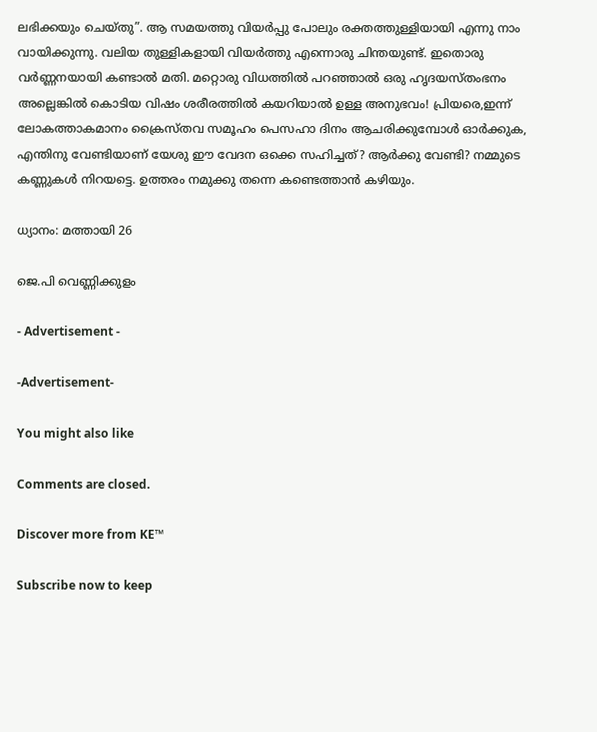ലഭിക്കയും ചെയ്തു”. ആ സമയത്തു വിയർപ്പു പോലും രക്തത്തുള്ളിയായി എന്നു നാം വായിക്കുന്നു. വലിയ തുള്ളികളായി വിയർത്തു എന്നൊരു ചിന്തയുണ്ട്. ഇതൊരു വർണ്ണനയായി കണ്ടാൽ മതി. മറ്റൊരു വിധത്തിൽ പറഞ്ഞാൽ ഒരു ഹൃദയസ്തംഭനം അല്ലെങ്കിൽ കൊടിയ വിഷം ശരീരത്തിൽ കയറിയാൽ ഉള്ള അനുഭവം! പ്രിയരെ,ഇന്ന് ലോകത്താകമാനം ക്രൈസ്തവ സമൂഹം പെസഹാ ദിനം ആചരിക്കുമ്പോൾ ഓർക്കുക, എന്തിനു വേണ്ടിയാണ് യേശു ഈ വേദന ഒക്കെ സഹിച്ചത്? ആർക്കു വേണ്ടി? നമ്മുടെ കണ്ണുകൾ നിറയട്ടെ. ഉത്തരം നമുക്കു തന്നെ കണ്ടെത്താൻ കഴിയും.

ധ്യാനം: മത്തായി 26

ജെ.പി വെണ്ണിക്കുളം

- Advertisement -

-Advertisement-

You might also like

Comments are closed.

Discover more from KE™

Subscribe now to keep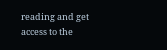reading and get access to the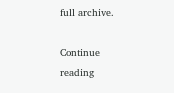full archive.

Continue reading